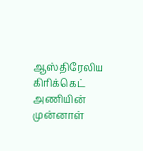ஆஸ்திரேலிய கிரிக்கெட் அணியின் முன்னாள்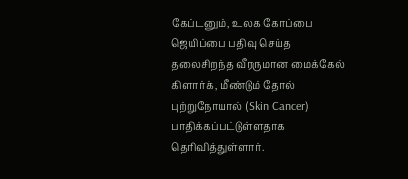கேப்டனும், உலக கோப்பை ஜெயிப்பை பதிவு செய்த தலைசிறந்த வீரருமான மைக்கேல் கிளார்க், மீண்டும் தோல் புற்றுநோயால் (Skin Cancer) பாதிக்கப்பட்டுள்ளதாக தெரிவித்துள்ளார்.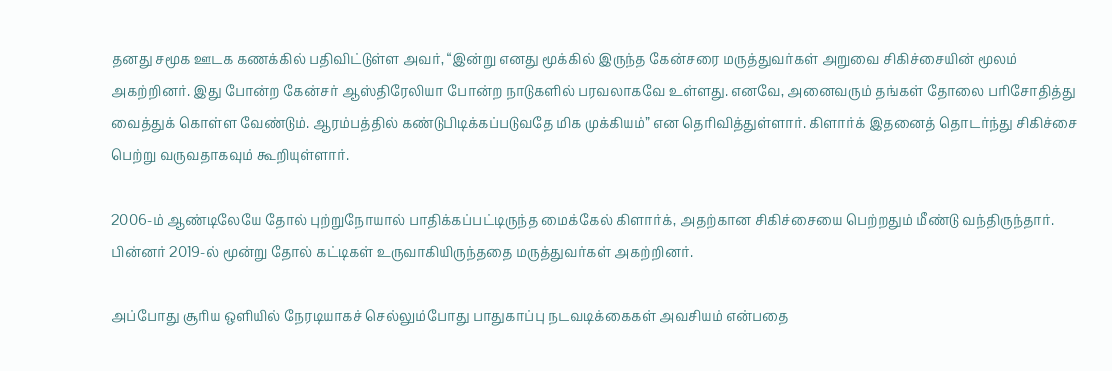தனது சமூக ஊடக கணக்கில் பதிவிட்டுள்ள அவர், “இன்று எனது மூக்கில் இருந்த கேன்சரை மருத்துவர்கள் அறுவை சிகிச்சையின் மூலம் அகற்றினர். இது போன்ற கேன்சர் ஆஸ்திரேலியா போன்ற நாடுகளில் பரவலாகவே உள்ளது. எனவே, அனைவரும் தங்கள் தோலை பரிசோதித்து வைத்துக் கொள்ள வேண்டும். ஆரம்பத்தில் கண்டுபிடிக்கப்படுவதே மிக முக்கியம்” என தெரிவித்துள்ளார். கிளார்க் இதனைத் தொடர்ந்து சிகிச்சை பெற்று வருவதாகவும் கூறியுள்ளார்.

2006-ம் ஆண்டிலேயே தோல் புற்றுநோயால் பாதிக்கப்பட்டிருந்த மைக்கேல் கிளார்க், அதற்கான சிகிச்சையை பெற்றதும் மீண்டு வந்திருந்தார். பின்னர் 2019-ல் மூன்று தோல் கட்டிகள் உருவாகியிருந்ததை மருத்துவர்கள் அகற்றினர்.

அப்போது சூரிய ஒளியில் நேரடியாகச் செல்லும்போது பாதுகாப்பு நடவடிக்கைகள் அவசியம் என்பதை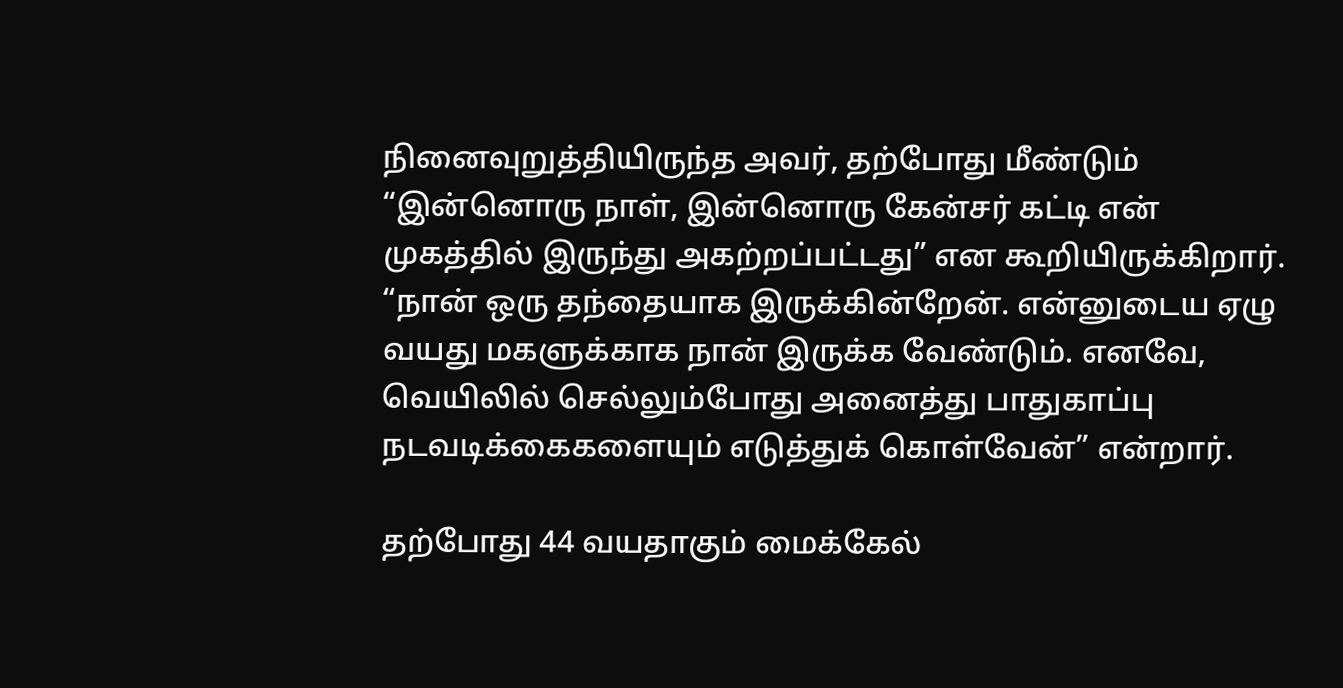நினைவுறுத்தியிருந்த அவர், தற்போது மீண்டும் “இன்னொரு நாள், இன்னொரு கேன்சர் கட்டி என் முகத்தில் இருந்து அகற்றப்பட்டது” என கூறியிருக்கிறார். “நான் ஒரு தந்தையாக இருக்கின்றேன். என்னுடைய ஏழு வயது மகளுக்காக நான் இருக்க வேண்டும். எனவே, வெயிலில் செல்லும்போது அனைத்து பாதுகாப்பு நடவடிக்கைகளையும் எடுத்துக் கொள்வேன்” என்றார்.

தற்போது 44 வயதாகும் மைக்கேல்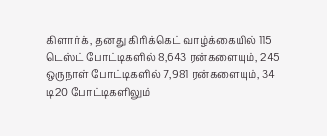கிளார்க், தனது கிரிக்கெட் வாழ்க்கையில் 115 டெஸ்ட் போட்டிகளில் 8,643 ரன்களையும், 245 ஒருநாள் போட்டிகளில் 7,981 ரன்களையும், 34 டி20 போட்டிகளிலும்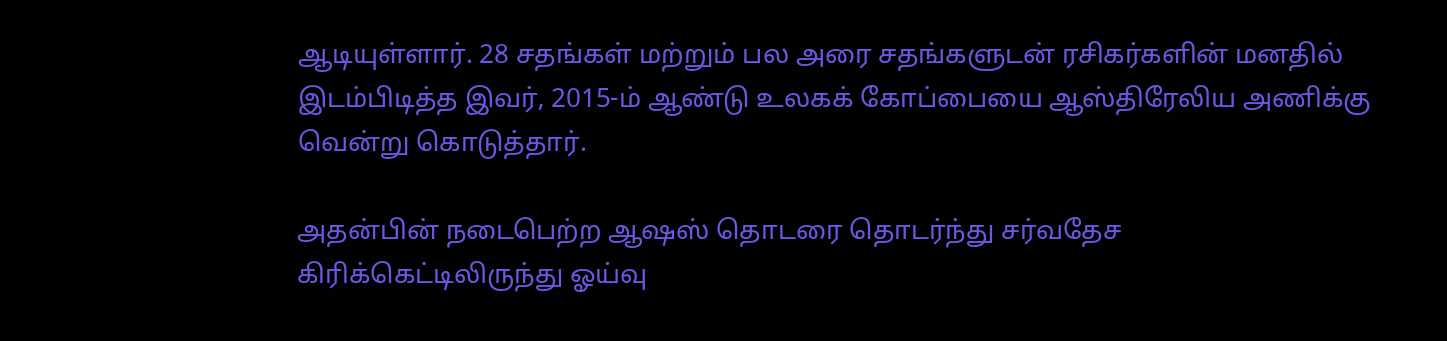ஆடியுள்ளார். 28 சதங்கள் மற்றும் பல அரை சதங்களுடன் ரசிகர்களின் மனதில் இடம்பிடித்த இவர், 2015-ம் ஆண்டு உலகக் கோப்பையை ஆஸ்திரேலிய அணிக்கு வென்று கொடுத்தார்.

அதன்பின் நடைபெற்ற ஆஷஸ் தொடரை தொடர்ந்து சர்வதேச கிரிக்கெட்டிலிருந்து ஓய்வு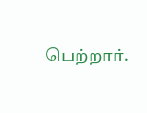பெற்றார்.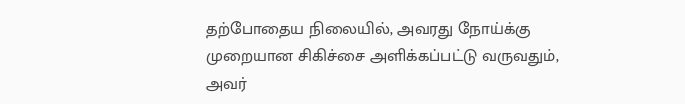தற்போதைய நிலையில், அவரது நோய்க்கு முறையான சிகிச்சை அளிக்கப்பட்டு வருவதும், அவர்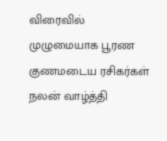விரைவில் முழுமையாக பூரண குணமடைய ரசிகர்கள் நலன் வாழ்த்தி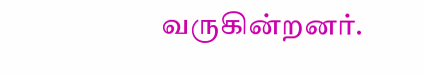வருகின்றனர்.